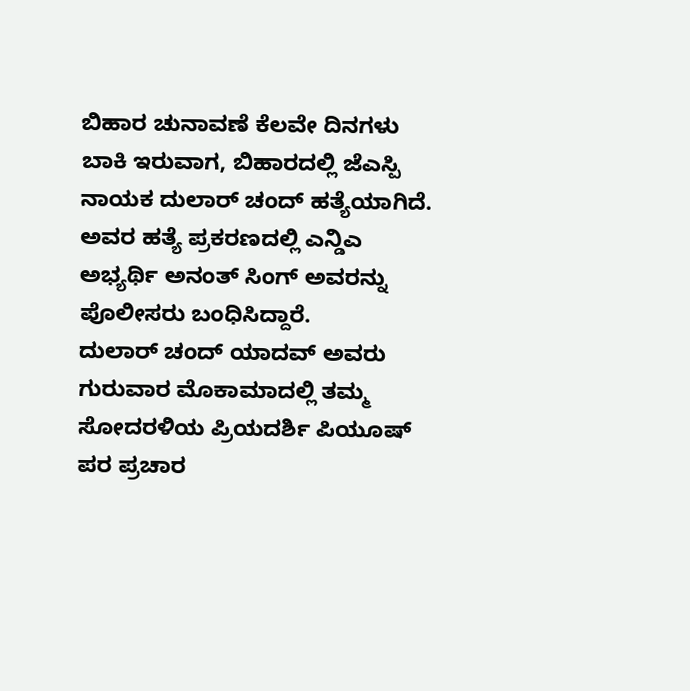ಬಿಹಾರ ಚುನಾವಣೆ ಕೆಲವೇ ದಿನಗಳು ಬಾಕಿ ಇರುವಾಗ, ಬಿಹಾರದಲ್ಲಿ ಜೆಎಸ್ಪಿ ನಾಯಕ ದುಲಾರ್ ಚಂದ್ ಹತ್ಯೆಯಾಗಿದೆ. ಅವರ ಹತ್ಯೆ ಪ್ರಕರಣದಲ್ಲಿ ಎನ್ಡಿಎ ಅಭ್ಯರ್ಥಿ ಅನಂತ್ ಸಿಂಗ್ ಅವರನ್ನು ಪೊಲೀಸರು ಬಂಧಿಸಿದ್ದಾರೆ.
ದುಲಾರ್ ಚಂದ್ ಯಾದವ್ ಅವರು ಗುರುವಾರ ಮೊಕಾಮಾದಲ್ಲಿ ತಮ್ಮ ಸೋದರಳಿಯ ಪ್ರಿಯದರ್ಶಿ ಪಿಯೂಷ್ ಪರ ಪ್ರಚಾರ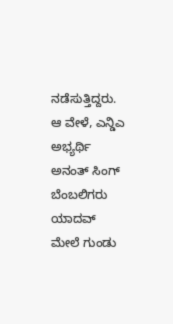ನಡೆಸುತ್ತಿದ್ದರು. ಆ ವೇಳೆ, ಎನ್ಡಿಎ ಅಭ್ಯರ್ಥಿ ಅನಂತ್ ಸಿಂಗ್ ಬೆಂಬಲಿಗರು ಯಾದವ್ ಮೇಲೆ ಗುಂಡು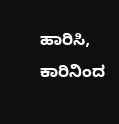ಹಾರಿಸಿ, ಕಾರಿನಿಂದ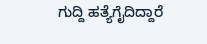ಗುದ್ದಿ ಹತ್ಯೆಗೈದಿದ್ದಾರೆ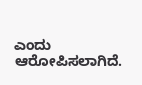ಎಂದು ಆರೋಪಿಸಲಾಗಿದೆ.